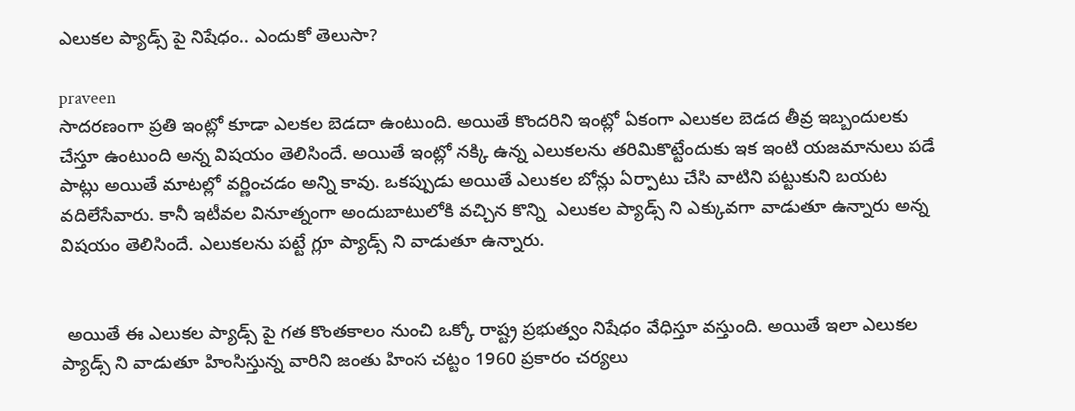ఎలుకల ప్యాడ్స్ పై నిషేధం.. ఎందుకో తెలుసా?

praveen
సాదరణంగా ప్రతి ఇంట్లో కూడా ఎలకల బెడదా ఉంటుంది. అయితే కొందరిని ఇంట్లో ఏకంగా ఎలుకల బెడద తీవ్ర ఇబ్బందులకు చేస్తూ ఉంటుంది అన్న విషయం తెలిసిందే. అయితే ఇంట్లో నక్కి ఉన్న ఎలుకలను తరిమికొట్టేందుకు ఇక ఇంటి యజమానులు పడే పాట్లు అయితే మాటల్లో వర్ణించడం అన్ని కావు. ఒకప్పుడు అయితే ఎలుకల బోన్లు ఏర్పాటు చేసి వాటిని పట్టుకుని బయట వదిలేసేవారు. కానీ ఇటీవల వినూత్నంగా అందుబాటులోకి వచ్చిన కొన్ని  ఎలుకల ప్యాడ్స్ ని ఎక్కువగా వాడుతూ ఉన్నారు అన్న విషయం తెలిసిందే. ఎలుకలను పట్టే గ్లూ ప్యాడ్స్ ని వాడుతూ ఉన్నారు.


 అయితే ఈ ఎలుకల ప్యాడ్స్ పై గత కొంతకాలం నుంచి ఒక్కో రాష్ట్ర ప్రభుత్వం నిషేధం వేధిస్తూ వస్తుంది. అయితే ఇలా ఎలుకల ప్యాడ్స్ ని వాడుతూ హింసిస్తున్న వారిని జంతు హింస చట్టం 1960 ప్రకారం చర్యలు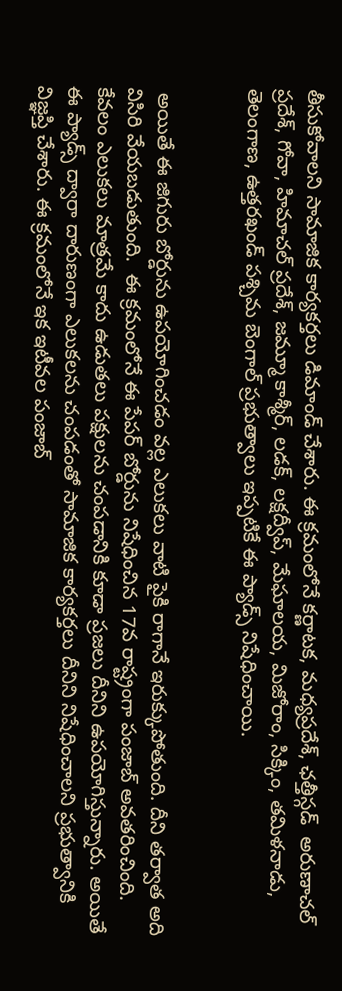తీసుకోవాలని సామాజిక కార్యకర్తలు డిమాండ్ చేశారు. ఈ క్రమంలోనే కర్ణాటక, మధ్యప్రదేశ్, ఛత్తీస్గడ్  అరుణాచల్ ప్రదేశ్, గోవా, హిమాచల్ ప్రదేశ్, జమ్మూ కాశ్మీర్, లడక్, లక్షద్వీప్, మేఘాలయ, మిజోరాం, సిక్కిం, తమిళనాడు, తెలంగాణ, ఉత్తరఖండ్ పశ్చిమ బెంగాల్ ప్రభుత్వాలు ఇప్పటికే ఈ ప్యాడ్స్ నిషేధించాయి.


 అయితే ఈ జిగురు బోర్డును ఉపయోగించడం వల్ల ఎలుకలు వాటి పైకి రాగానే ఇరుక్కుపోతుంది. దీని తర్వాత అది విసిరి వేయబడుతుంది.  ఈ క్రమంలోనే ఈ పేపర్ బోర్డును నిషేధించిన 17వ రాష్ట్రంగా పంజాబ్ అవతరించింది. కేవలం ఎలుకలు మాత్రమే కాదు ఉడుతలు పక్షులను చంపడానికి కూడా ప్రజలు దీనిని ఉపయోగిస్తున్నారు. అయితే ఈ ప్యాడ్స్ ద్వారా దారుణంగా ఎలుకలను చంపడంతో సామాజిక కార్యకర్తలు దీనిని నిషేధించాలని ప్రభుత్వానికి విజ్ఞప్తి చేశారు. ఈ క్రమంలోనే ఇక ఇటీవల పంజాబ్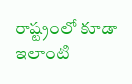రాష్ట్రంలో కూడా ఇలాంటి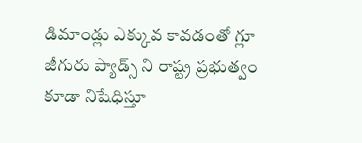డిమాండ్లు ఎక్కువ కావడంతో గ్లూ జీగురు ప్యాడ్స్ ని రాష్ట్ర ప్రభుత్వం కూడా నిషేధిస్తూ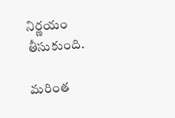నిర్ణయం తీసుకుంది.

మరింత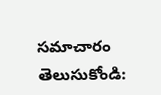సమాచారం తెలుసుకోండి: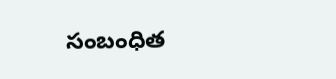సంబంధిత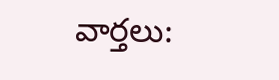వార్తలు: